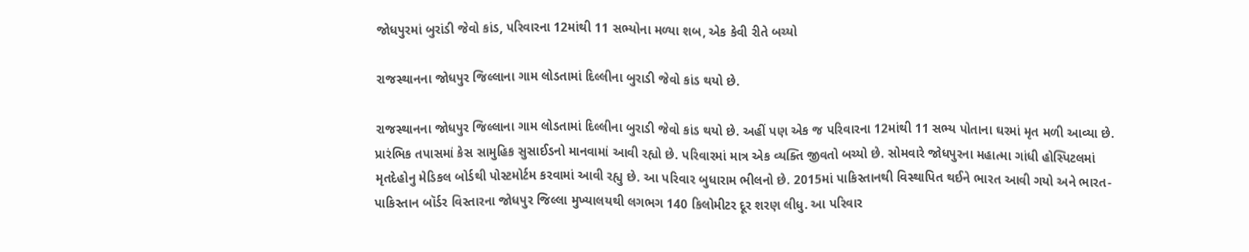જોધપુરમાં બુરાંડી જેવો કાંડ, પરિવારના 12માંથી 11 સભ્યોના મળ્યા શબ, એક કેવી રીતે બચ્યો

રાજસ્થાનના જોધપુર જિલ્લાના ગામ લોડતામાં દિલ્લીના બુરાડી જેવો કાંડ થયો છે.

રાજસ્થાનના જોધપુર જિલ્લાના ગામ લોડતામાં દિલ્લીના બુરાડી જેવો કાંડ થયો છે. અહીં પણ એક જ પરિવારના 12માંથી 11 સભ્ય પોતાના ઘરમાં મૃત મળી આવ્યા છે. પ્રારંભિક તપાસમાં કેસ સામુહિક સુસાઈડનો માનવામાં આવી રહ્યો છે. પરિવારમાં માત્ર એક વ્યક્તિ જીવતો બચ્યો છે. સોમવારે જોધપુરના મહાત્મા ગાંધી હોસ્પિટલમાં મૃતદેહોનુ મેડિકલ બોર્ડથી પોસ્ટમોર્ટમ કરવામાં આવી રહ્યુ છે. આ પરિવાર બુધારામ ભીલનો છે. 2015માં પાકિસ્તાનથી વિસ્થાપિત થઈને ભારત આવી ગયો અને ભારત-પાકિસ્તાન બૉર્ડર વિસ્તારના જોધપુર જિલ્લા મુખ્યાલયથી લગભગ 140 કિલોમીટર દૂર શરણ લીધુ. આ પરિવાર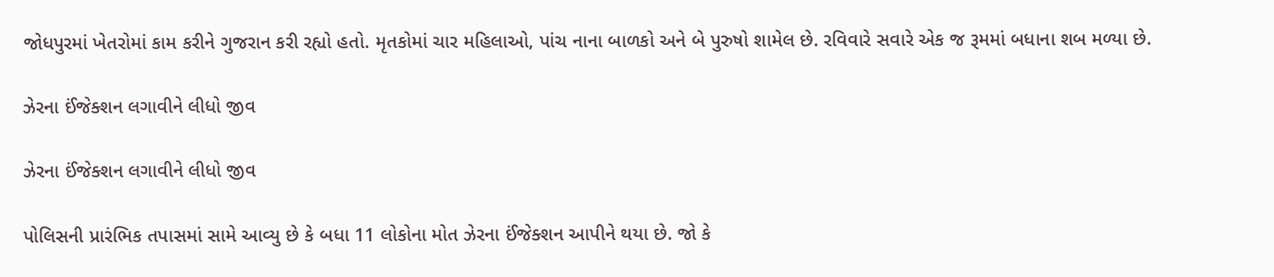જોધપુરમાં ખેતરોમાં કામ કરીને ગુજરાન કરી રહ્યો હતો. મૃતકોમાં ચાર મહિલાઓ, પાંચ નાના બાળકો અને બે પુરુષો શામેલ છે. રવિવારે સવારે એક જ રૂમમાં બધાના શબ મળ્યા છે.

ઝેરના ઈંજેક્શન લગાવીને લીધો જીવ

ઝેરના ઈંજેક્શન લગાવીને લીધો જીવ

પોલિસની પ્રારંભિક તપાસમાં સામે આવ્યુ છે કે બધા 11 લોકોના મોત ઝેરના ઈંજેક્શન આપીને થયા છે. જો કે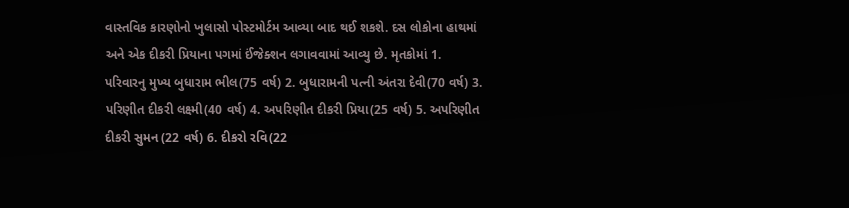વાસ્તવિક કારણોનો ખુલાસો પોસ્ટમોર્ટમ આવ્યા બાદ થઈ શકશે. દસ લોકોના હાથમાં અને એક દીકરી પ્રિયાના પગમાં ઈંજેક્શન લગાવવામાં આવ્યુ છે. મૃતકોમાં 1. પરિવારનુ મુખ્ય બુધારામ ભીલ(75 વર્ષ) 2. બુધારામની પત્ની અંતરા દેવી(70 વર્ષ) 3. પરિણીત દીકરી લક્ષ્મી(40 વર્ષ) 4. અપરિણીત દીકરી પ્રિયા(25 વર્ષ) 5. અપરિણીત દીકરી સુમન (22 વર્ષ) 6. દીકરો રવિ(22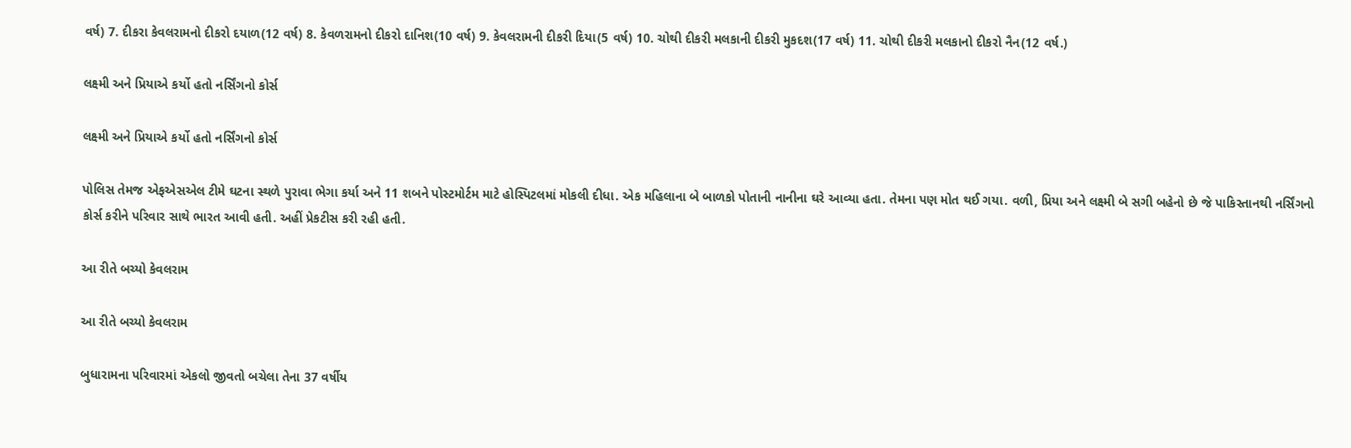વર્ષ) 7. દીકરા કેવલરામનો દીકરો દયાળ(12 વર્ષ) 8. કેવળરામનો દીકરો દાનિશ(10 વર્ષ) 9. કેવલરામની દીકરી દિયા(5 વર્ષ) 10. ચોથી દીકરી મલકાની દીકરી મુકદશ(17 વર્ષ) 11. ચોથી દીકરી મલકાનો દીકરો નૈન(12 વર્ષ.)

લક્ષ્મી અને પ્રિયાએ કર્યો હતો નર્સિંગનો કોર્સ

લક્ષ્મી અને પ્રિયાએ કર્યો હતો નર્સિંગનો કોર્સ

પોલિસ તેમજ એફએસએલ ટીમે ઘટના સ્થળે પુરાવા ભેગા કર્યા અને 11 શબને પોસ્ટમોર્ટમ માટે હોસ્પિટલમાં મોકલી દીધા. એક મહિલાના બે બાળકો પોતાની નાનીના ઘરે આવ્યા હતા. તેમના પણ મોત થઈ ગયા. વળી, પ્રિયા અને લક્ષ્મી બે સગી બહેનો છે જે પાકિસ્તાનથી નર્સિંગનો કોર્સ કરીને પરિવાર સાથે ભારત આવી હતી. અહીં પ્રેકટીસ કરી રહી હતી.

આ રીતે બચ્યો કેવલરામ

આ રીતે બચ્યો કેવલરામ

બુધારામના પરિવારમાં એકલો જીવતો બચેલા તેના 37 વર્ષીય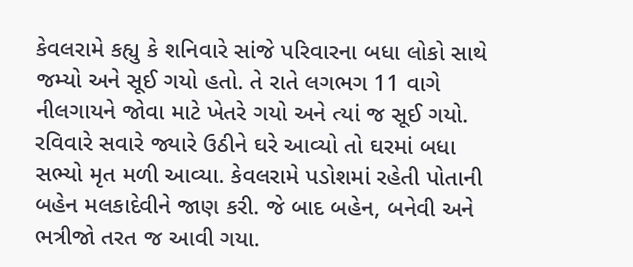કેવલરામે કહ્યુ કે શનિવારે સાંજે પરિવારના બધા લોકો સાથે જમ્યો અને સૂઈ ગયો હતો. તે રાતે લગભગ 11 વાગે નીલગાયને જોવા માટે ખેતરે ગયો અને ત્યાં જ સૂઈ ગયો. રવિવારે સવારે જ્યારે ઉઠીને ઘરે આવ્યો તો ઘરમાં બધા સભ્યો મૃત મળી આવ્યા. કેવલરામે પડોશમાં રહેતી પોતાની બહેન મલકાદેવીને જાણ કરી. જે બાદ બહેન, બનેવી અને ભત્રીજો તરત જ આવી ગયા.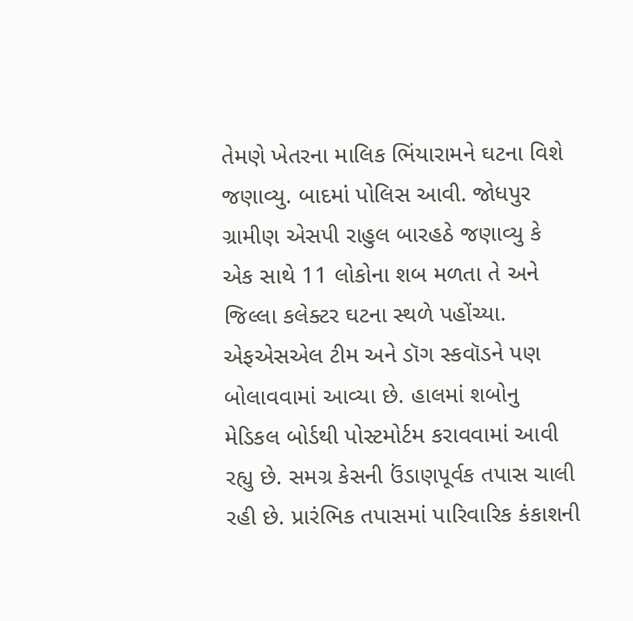તેમણે ખેતરના માલિક ભિંયારામને ઘટના વિશે જણાવ્યુ. બાદમાં પોલિસ આવી. જોધપુર ગ્રામીણ એસપી રાહુલ બારહઠે જણાવ્યુ કે એક સાથે 11 લોકોના શબ મળતા તે અને જિલ્લા કલેક્ટર ઘટના સ્થળે પહોંચ્યા. એફએસએલ ટીમ અને ડૉગ સ્કવૉડને પણ બોલાવવામાં આવ્યા છે. હાલમાં શબોનુ મેડિકલ બોર્ડથી પોસ્ટમોર્ટમ કરાવવામાં આવી રહ્યુ છે. સમગ્ર કેસની ઉંડાણપૂર્વક તપાસ ચાલી રહી છે. પ્રારંભિક તપાસમાં પારિવારિક કંકાશની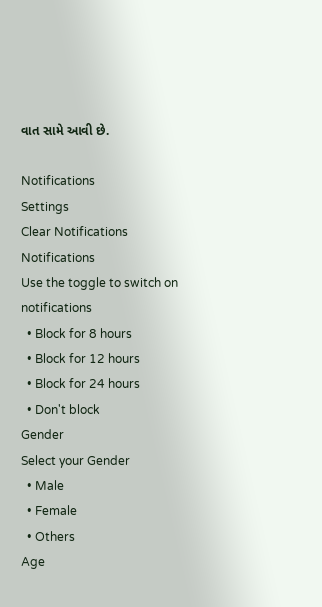વાત સામે આવી છે.

Notifications
Settings
Clear Notifications
Notifications
Use the toggle to switch on notifications
  • Block for 8 hours
  • Block for 12 hours
  • Block for 24 hours
  • Don't block
Gender
Select your Gender
  • Male
  • Female
  • Others
Age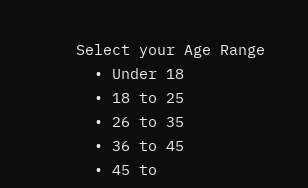Select your Age Range
  • Under 18
  • 18 to 25
  • 26 to 35
  • 36 to 45
  • 45 to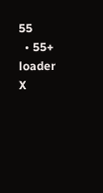55
  • 55+
loader
X